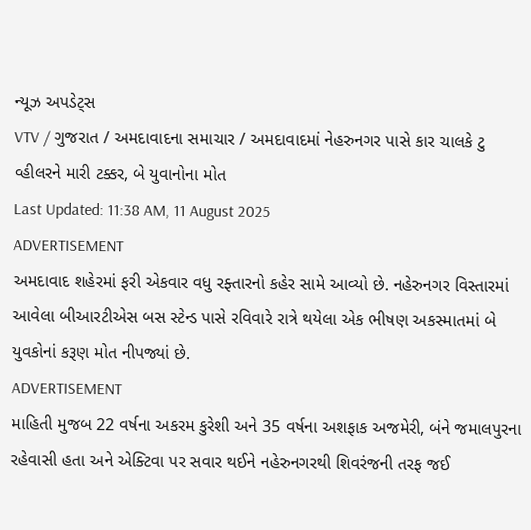ન્યૂઝ અપડેટ્સ
VTV / ગુજરાત / અમદાવાદના સમાચાર / અમદાવાદમાં નેહરુનગર પાસે કાર ચાલકે ટુ વ્હીલરને મારી ટક્કર, બે યુવાનોના મોત
Last Updated: 11:38 AM, 11 August 2025
ADVERTISEMENT
અમદાવાદ શહેરમાં ફરી એકવાર વધુ રફ્તારનો કહેર સામે આવ્યો છે. નહેરુનગર વિસ્તારમાં આવેલા બીઆરટીએસ બસ સ્ટેન્ડ પાસે રવિવારે રાત્રે થયેલા એક ભીષણ અકસ્માતમાં બે યુવકોનાં કરૂણ મોત નીપજ્યાં છે.
ADVERTISEMENT
માહિતી મુજબ 22 વર્ષના અકરમ કુરેશી અને 35 વર્ષના અશફાક અજમેરી, બંને જમાલપુરના રહેવાસી હતા અને એક્ટિવા પર સવાર થઈને નહેરુનગરથી શિવરંજની તરફ જઈ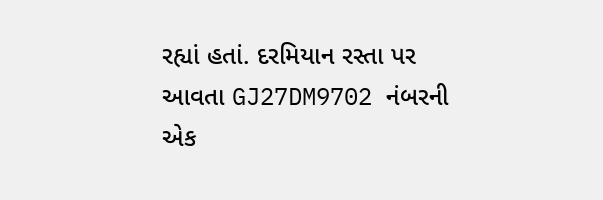રહ્યાં હતાં. દરમિયાન રસ્તા પર આવતા GJ27DM9702 નંબરની એક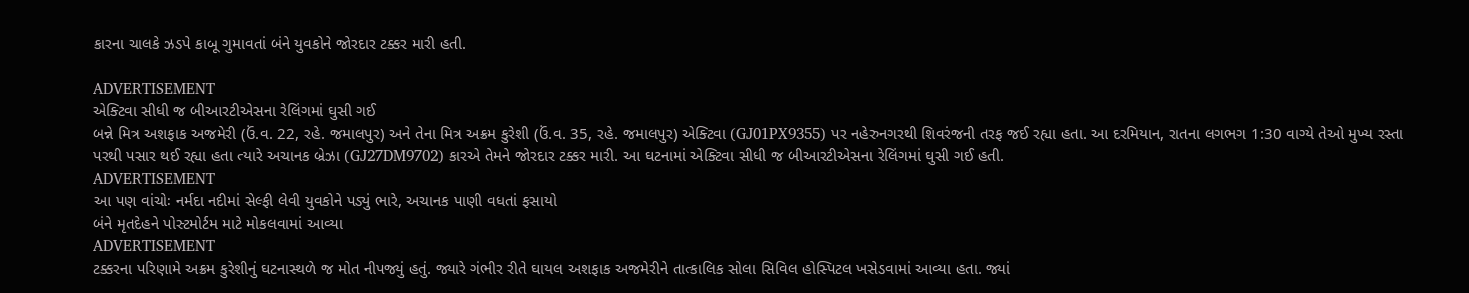કારના ચાલકે ઝડપે કાબૂ ગુમાવતાં બંને યુવકોને જોરદાર ટક્કર મારી હતી.

ADVERTISEMENT
એક્ટિવા સીધી જ બીઆરટીએસના રેલિંગમાં ઘુસી ગઈ
બન્ને મિત્ર અશફાક અજમેરી (ઉં.વ. 22, રહે. જમાલપુર) અને તેના મિત્ર અક્રમ કુરેશી (ઉં.વ. 35, રહે. જમાલપુર) એક્ટિવા (GJ01PX9355) પર નહેરુનગરથી શિવરંજની તરફ જઈ રહ્યા હતા. આ દરમિયાન, રાતના લગભગ 1:30 વાગ્યે તેઓ મુખ્ય રસ્તા પરથી પસાર થઈ રહ્યા હતા ત્યારે અચાનક બ્રેઝા (GJ27DM9702) કારએ તેમને જોરદાર ટક્કર મારી. આ ઘટનામાં એક્ટિવા સીધી જ બીઆરટીએસના રેલિંગમાં ઘુસી ગઈ હતી.
ADVERTISEMENT
આ પણ વાંચોઃ નર્મદા નદીમાં સેલ્ફી લેવી યુવકોને પડ્યું ભારે, અચાનક પાણી વધતાં ફસાયો
બંને મૃતદેહને પોસ્ટમોર્ટમ માટે મોકલવામાં આવ્યા
ADVERTISEMENT
ટક્કરના પરિણામે અક્રમ કુરેશીનું ઘટનાસ્થળે જ મોત નીપજ્યું હતું. જ્યારે ગંભીર રીતે ઘાયલ અશફાક અજમેરીને તાત્કાલિક સોલા સિવિલ હોસ્પિટલ ખસેડવામાં આવ્યા હતા. જ્યાં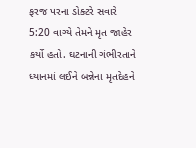ફરજ પરના ડોક્ટરે સવારે 5:20 વાગ્યે તેમને મૃત જાહેર કર્યો હતો. ઘટનાની ગંભીરતાને ધ્યાનમાં લઈને બન્નેના મૃતદેહને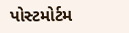પોસ્ટમોર્ટમ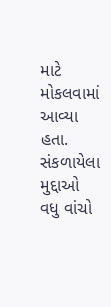માટે મોકલવામાં આવ્યા હતા.
સંકળાયેલા મુદ્દાઓ
વધુ વાંચો